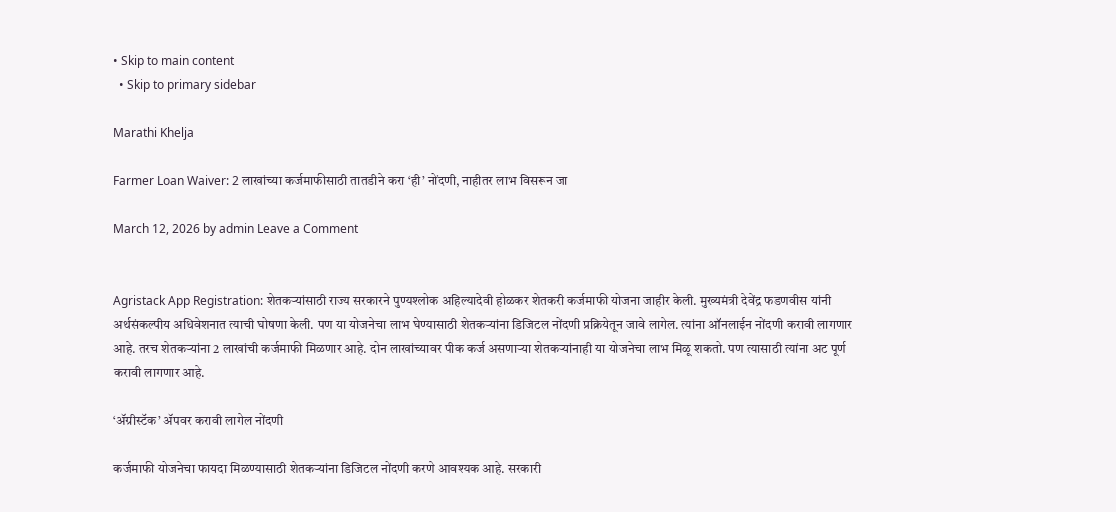• Skip to main content
  • Skip to primary sidebar

Marathi Khelja

Farmer Loan Waiver: 2 लाखांच्या कर्जमाफीसाठी तातडीने करा ‘ही’ नोंदणी, नाहीतर लाभ विसरून जा

March 12, 2026 by admin Leave a Comment


Agristack App Registration: शेतकर्‍यांसाठी राज्य सरकारने पुण्यश्लोक अहिल्यादेवी होळकर शेतकरी कर्जमाफी योजना जाहीर केली. मुख्यमंत्री देवेंद्र फडणवीस यांनी अर्थसंकल्पीय अधिवेशनात त्याची घोषणा केली. पण या योजनेचा लाभ घेण्यासाठी शेतकर्‍यांना डिजिटल नोंदणी प्रक्रियेतून जावे लागेल. त्यांना ऑनलाईन नोंदणी करावी लागणार आहे. तरच शेतकऱ्यांना 2 लाखांची कर्जमाफी मिळणार आहे. दोन लाखांच्यावर पीक कर्ज असणार्‍या शेतकर्‍यांनाही या योजनेचा लाभ मिळू शकतो. पण त्यासाठी त्यांना अट पूर्ण करावी लागणार आहे.

‘ॲग्रीस्टॅक’ ॲपवर करावी लागेल नोंदणी

कर्जमाफी योजनेचा फायदा मिळण्यासाठी शेतकर्‍यांना डिजिटल नोंदणी करणे आवश्यक आहे. सरकारी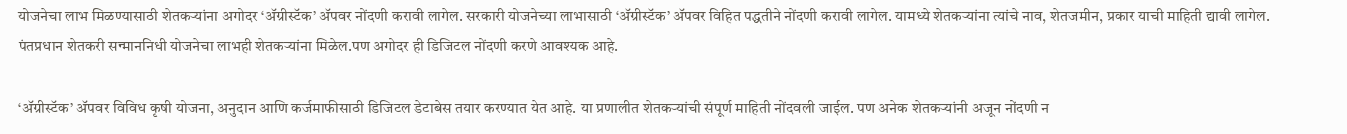योजनेचा लाभ मिळण्यासाठी शेतकर्‍यांना अगोदर ‘ॲग्रीस्टॅक’ ॲपवर नोंदणी करावी लागेल. सरकारी योजनेच्या लाभासाठी ‘ॲग्रीस्टॅक’ ॲपवर विहित पद्धतीने नोंदणी करावी लागेल. यामध्ये शेतकर्‍यांना त्यांचे नाव, शेतजमीन, प्रकार याची माहिती द्यावी लागेल. पंतप्रधान शेतकरी सन्माननिधी योजनेचा लाभही शेतकर्‍यांना मिळेल.पण अगोदर ही डिजिटल नोंदणी करणे आवश्यक आहे.

‘ॲग्रीस्टॅक’ ॲपवर विविध कृषी योजना, अनुदान आणि कर्जमाफीसाठी डिजिटल डेटाबेस तयार करण्यात येत आहे. या प्रणालीत शेतकर्‍यांची संपूर्ण माहिती नोंदवली जाईल. पण अनेक शेतकर्‍यांनी अजून नोंदणी न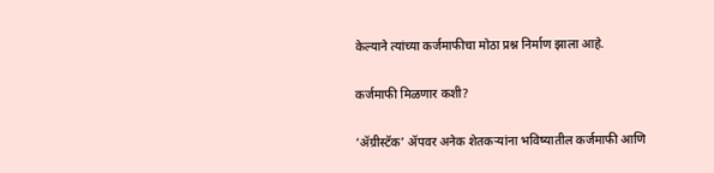केल्याने त्यांच्या कर्जमाफीचा मोठा प्रश्न निर्माण झाला आहे.

कर्जमाफी मिळणार कशी?

‘ॲग्रीस्टॅक’ ॲपवर अनेक शेतकर्‍यांना भविष्यातील कर्जमाफी आणि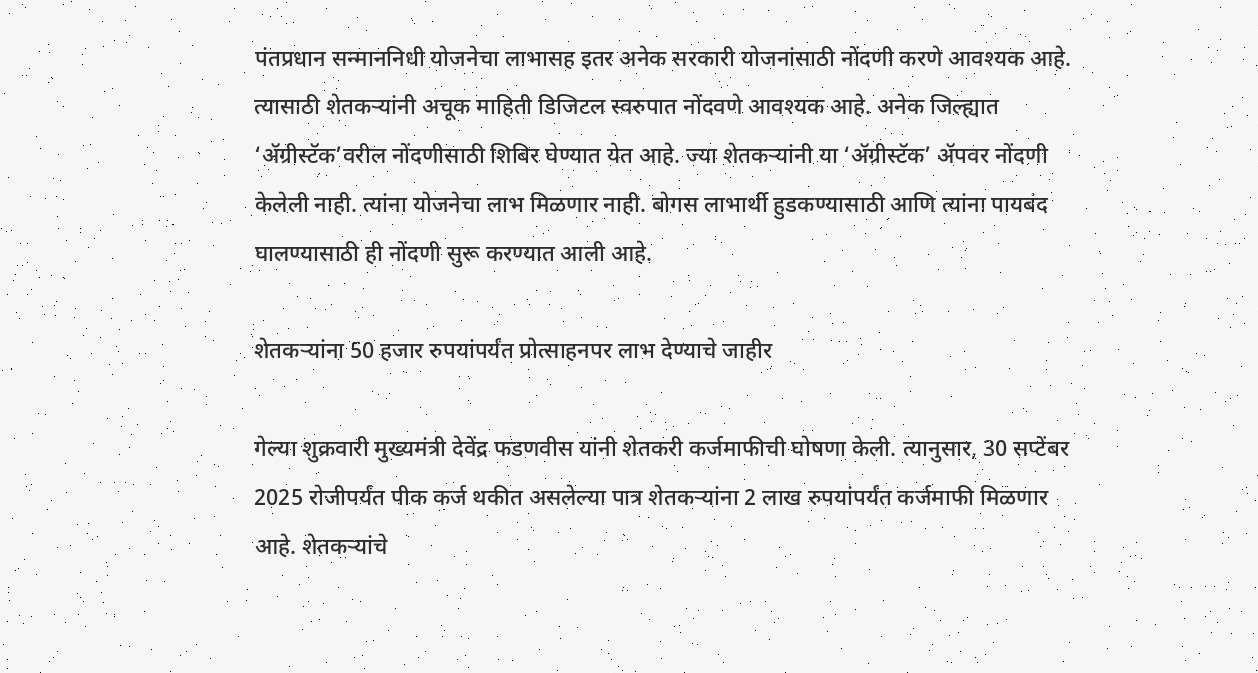पंतप्रधान सन्माननिधी योजनेचा लाभासह इतर अनेक सरकारी योजनांसाठी नोंदणी करणे आवश्यक आहे. त्यासाठी शेतकऱ्यांनी अचूक माहिती डिजिटल स्वरुपात नोंदवणे आवश्यक आहे. अनेक जिल्ह्यात ‘ॲग्रीस्टॅक’वरील नोंदणीसाठी शिबिर घेण्यात येत आहे. ज्या शेतकऱ्यांनी या ‘ॲग्रीस्टॅक’ ॲपवर नोंदणी केलेली नाही. त्यांना योजनेचा लाभ मिळणार नाही. बोगस लाभार्थी हुडकण्यासाठी आणि त्यांना पायबंद घालण्यासाठी ही नोंदणी सुरू करण्यात आली आहे.

शेतकर्‍यांना 50 हजार रुपयांपर्यंत प्रोत्साहनपर लाभ देण्याचे जाहीर

गेल्या शुक्रवारी मुख्यमंत्री देवेंद्र फडणवीस यांनी शेतकरी कर्जमाफीची घोषणा केली. त्यानुसार, 30 सप्टेंबर 2025 रोजीपर्यंत पीक कर्ज थकीत असलेल्या पात्र शेतकर्‍यांना 2 लाख रुपयांपर्यंत कर्जमाफी मिळणार आहे. शेतकऱ्यांचे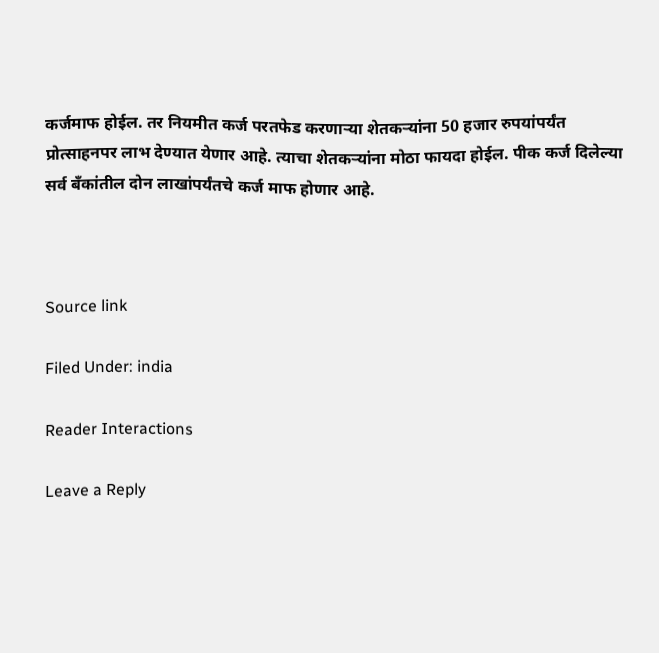कर्जमाफ होईल. तर नियमीत कर्ज परतफेड करणाऱ्या शेतकऱ्यांना 50 हजार रुपयांपर्यंत प्रोत्साहनपर लाभ देण्यात येणार आहे. त्याचा शेतकर्‍यांना मोठा फायदा होईल. पीक कर्ज दिलेल्या सर्व बँकांतील दोन लाखांपर्यंतचे कर्ज माफ होणार आहे.



Source link

Filed Under: india

Reader Interactions

Leave a Reply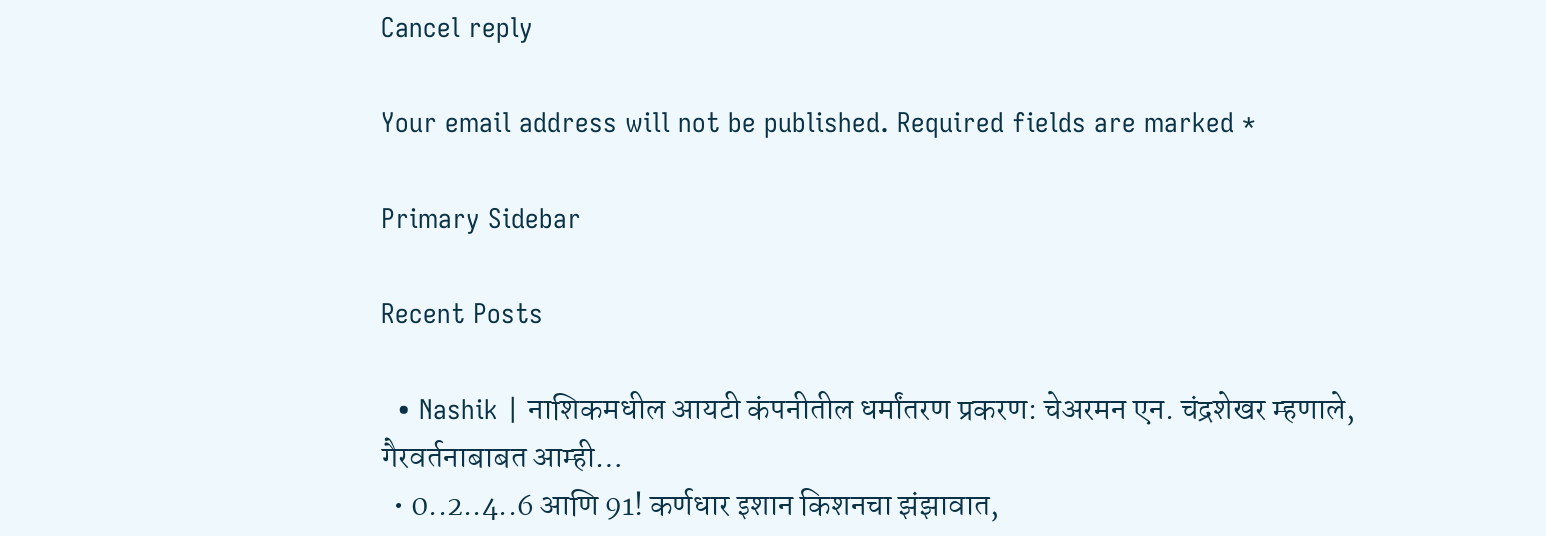Cancel reply

Your email address will not be published. Required fields are marked *

Primary Sidebar

Recent Posts

  • Nashik | नाशिकमधील आयटी कंपनीतील धर्मांतरण प्रकरण: चेअरमन एन. चंद्रशेखर म्हणाले, गैरवर्तनाबाबत आम्ही…
  • 0..2..4..6 आणि 91! कर्णधार इशान किशनचा झंझावात,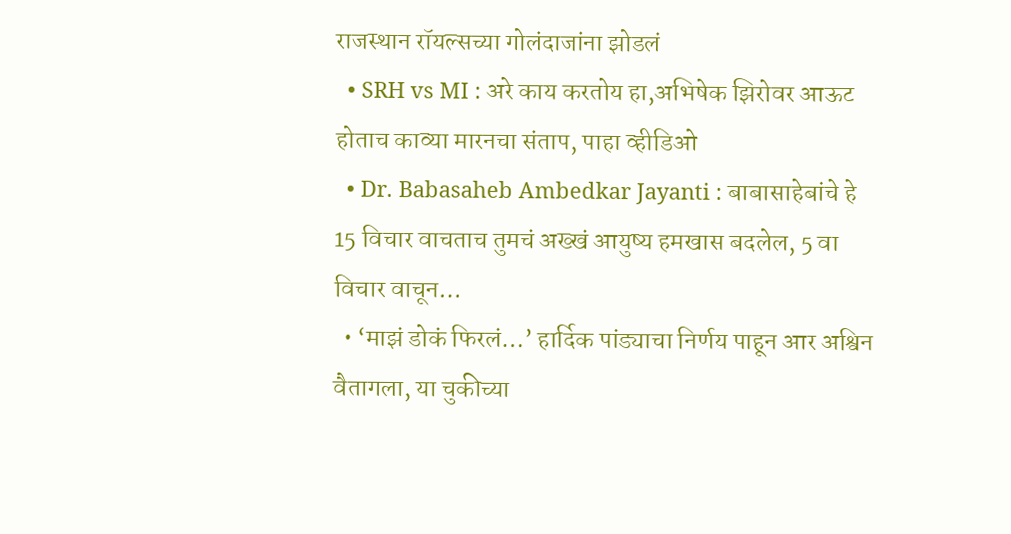राजस्थान रॉयल्सच्या गोलंदाजांना झोडलं
  • SRH vs MI : अरे काय करतोय हा,अभिषेक झिरोवर आऊट होताच काव्या मारनचा संताप, पाहा व्हीडिओ
  • Dr. Babasaheb Ambedkar Jayanti : बाबासाहेबांचे हे 15 विचार वाचताच तुमचं अख्खं आयुष्य हमखास बदलेल, 5 वा विचार वाचून…
  • ‘माझं डोकं फिरलं…’ हार्दिक पांड्याचा निर्णय पाहून आर अश्विन वैतागला, या चुकीच्या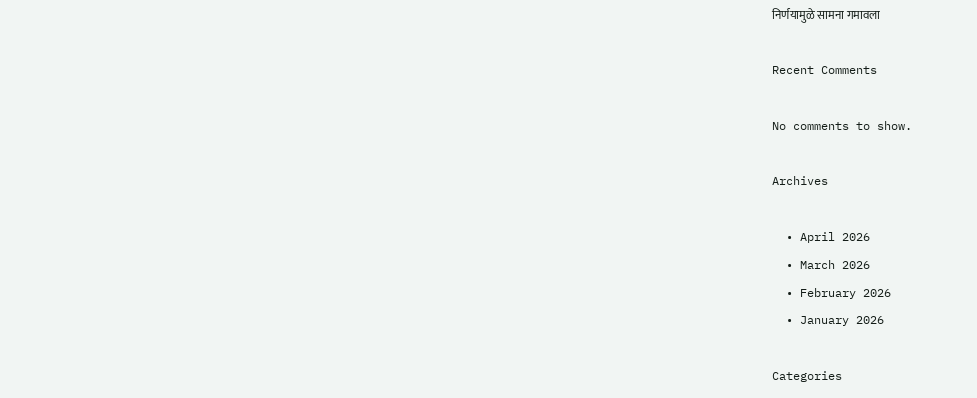निर्णयामुळे सामना गमावला

Recent Comments

No comments to show.

Archives

  • April 2026
  • March 2026
  • February 2026
  • January 2026

Categories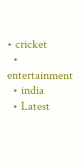• cricket
  • entertainment
  • india
  • Latest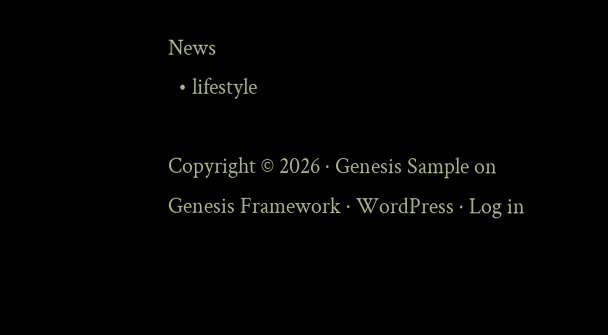News
  • lifestyle

Copyright © 2026 · Genesis Sample on Genesis Framework · WordPress · Log in